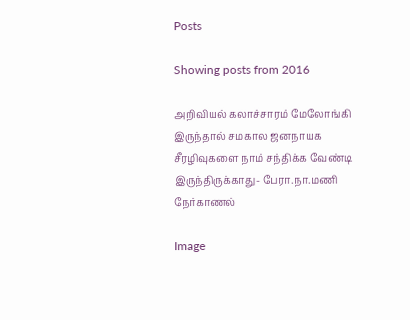Posts

Showing posts from 2016

அறிவியல் கலாச்சாரம் மேலோங்கி இருந்தால் சமகால ஜனநாயக சீரழிவுகளை நாம் சந்திக்க வேண்டி இருந்திருக்காது- பேரா.நா.மணி நேர்காணல்

Image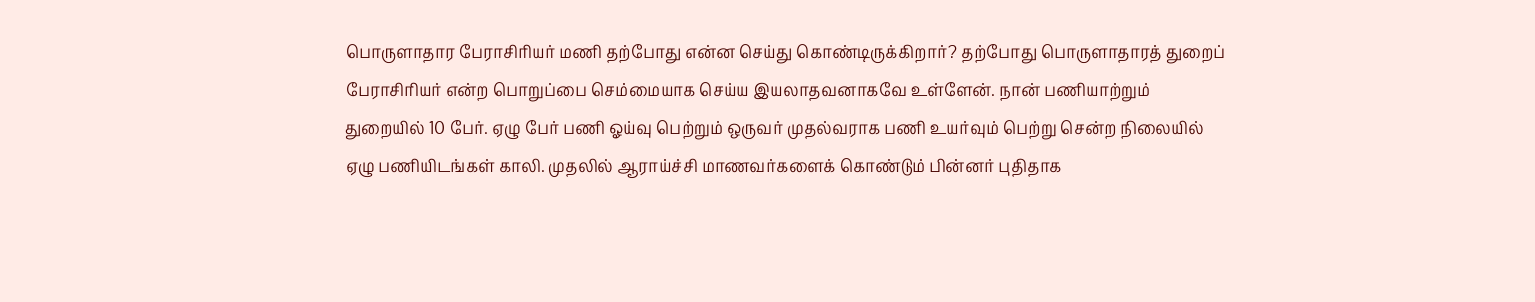பொருளாதார பேராசிரியர் மணி தற்போது என்ன செய்து கொண்டிருக்கிறார்? தற்போது பொருளாதாரத் துறைப் பேராசிரியர் என்ற பொறுப்பை செம்மையாக செய்ய இயலாதவனாகவே உள்ளேன். நான் பணியாற்றும் துறையில் 10 பேர். ஏழு பேர் பணி ஓய்வு பெற்றும் ஒருவர் முதல்வராக பணி உயர்வும் பெற்று சென்ற நிலையில் ஏழு பணியிடங்கள் காலி. முதலில் ஆராய்ச்சி மாணவர்களைக் கொண்டும் பின்னர் புதிதாக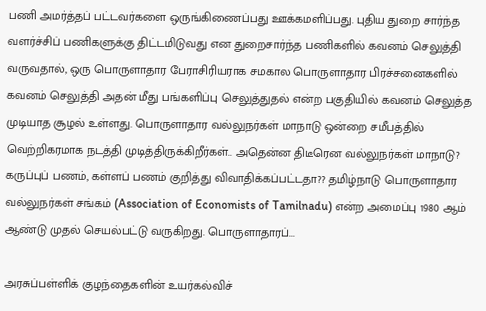பணி அமர்த்தப் பட்டவர்களை ஒருங்கிணைப்பது ஊக்கமளிப்பது. புதிய துறை சார்ந்த வளர்ச்சிப் பணிகளுக்கு திட்டமிடுவது என துறைசார்ந்த பணிகளில் கவனம் செலுத்தி வருவதால், ஒரு பொருளாதார பேராசிரியராக சமகால பொருளாதார பிரச்சனைகளில் கவனம் செலுத்தி அதன் மீது பங்களிப்பு செலுத்துதல் என்ற பகுதியில் கவனம் செலுத்த முடியாத சூழல் உள்ளது. பொருளாதார வல்லுநர்கள் மாநாடு ஒன்றை சமீபத்தில் வெற்றிகரமாக நடத்தி முடித்திருக்கிறீர்கள்.. அதென்ன திடீரென வல்லுநர்கள் மாநாடு? கருப்புப் பணம், கள்ளப் பணம் குறித்து விவாதிக்கப்பட்டதா?? தமிழ்நாடு பொருளாதார வல்லுநர்கள் சங்கம் (Association of Economists of Tamilnadu) என்ற அமைப்பு 1980 ஆம் ஆண்டு முதல் செயல்பட்டு வருகிறது. பொருளாதாரப்...

அரசுப்பள்ளிக் குழந்தைகளின் உயர்கல்விச்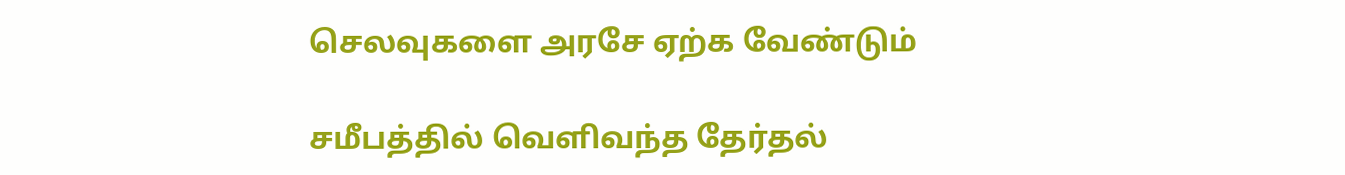செலவுகளை அரசே ஏற்க வேண்டும்

சமீபத்தில் வெளிவந்த தேர்தல்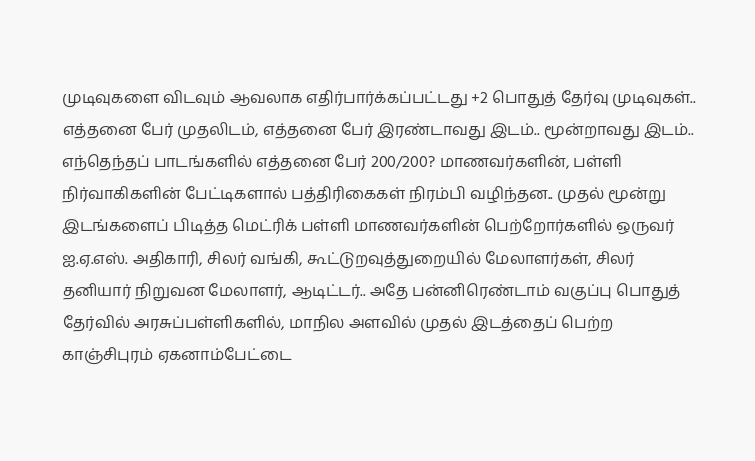முடிவுகளை விடவும் ஆவலாக எதிர்பார்க்கப்பட்டது +2 பொதுத் தேர்வு முடிவுகள்.. எத்தனை பேர் முதலிடம், எத்தனை பேர் இரண்டாவது இடம்.. மூன்றாவது இடம்.. எந்தெந்தப் பாடங்களில் எத்தனை பேர் 200/200? மாணவர்களின், பள்ளி நிர்வாகிகளின் பேட்டிகளால் பத்திரிகைகள் நிரம்பி வழிந்தன.. முதல் மூன்று இடங்களைப் பிடித்த மெட்ரிக் பள்ளி மாணவர்களின் பெற்றோர்களில் ஒருவர் ஐ.ஏ.எஸ். அதிகாரி, சிலர் வங்கி, கூட்டுறவுத்துறையில் மேலாளர்கள், சிலர் தனியார் நிறுவன மேலாளர், ஆடிட்டர்.. அதே பன்னிரெண்டாம் வகுப்பு பொதுத் தேர்வில் அரசுப்பள்ளிகளில், மாநில அளவில் முதல் இடத்தைப் பெற்ற காஞ்சிபுரம் ஏகனாம்பேட்டை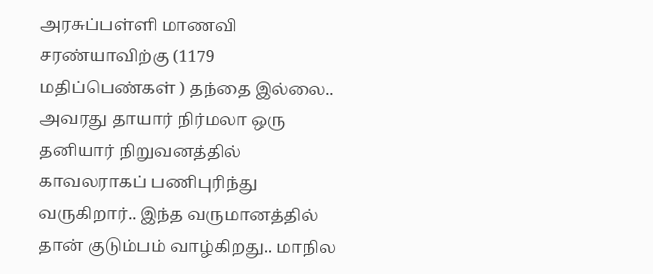அரசுப்பள்ளி மாணவி சரண்யாவிற்கு (1179 மதிப்பெண்கள் ) தந்தை இல்லை.. அவரது தாயார் நிர்மலா ஒரு தனியார் நிறுவனத்தில் காவலராகப் பணிபுரிந்து வருகிறார்.. இந்த வருமானத்தில் தான் குடும்பம் வாழ்கிறது.. மாநில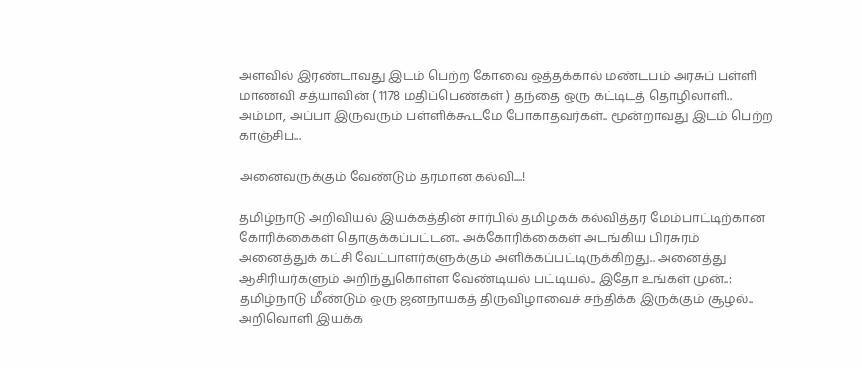அளவில் இரண்டாவது இடம் பெற்ற கோவை ஒத்தக்கால் மண்டபம் அரசுப் பள்ளி மாணவி சத்யாவின் ( 1178 மதிப்பெண்கள் ) தந்தை ஒரு கட்டிடத் தொழிலாளி.. அம்மா, அப்பா இருவரும் பள்ளிக்கூடமே போகாதவர்கள்.. மூன்றாவது இடம் பெற்ற காஞ்சிப...

அனைவருக்கும் வேண்டும் தரமான கல்வி....!

தமிழ்நாடு அறிவியல் இயக்கத்தின் சார்பில் தமிழகக் கல்வித்தர மேம்பாட்டிற்கான கோரிக்கைகள் தொகுக்கப்பட்டன.. அக்கோரிக்கைகள் அடங்கிய பிரசுரம் அனைத்துக் கட்சி வேட்பாளர்களுக்கும் அளிக்கப்பட்டிருக்கிறது.. அனைத்து ஆசிரியர்களும் அறிந்துகொள்ள வேண்டியல் பட்டியல்.. இதோ உங்கள் முன்..:   தமிழ்நாடு மீண்டும் ஒரு ஜனநாயகத் திருவிழாவைச் சந்திக்க இருக்கும் சூழல்.. அறிவொளி இயக்க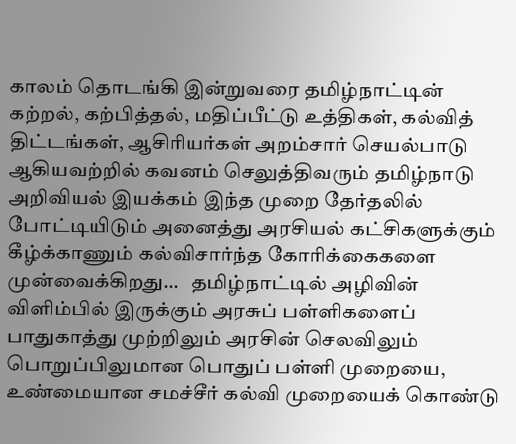காலம் தொடங்கி இன்றுவரை தமிழ்நாட்டின் கற்றல், கற்பித்தல், மதிப்பீட்டு உத்திகள், கல்வித் திட்டங்கள், ஆசிரியர்கள் அறம்சார் செயல்பாடு ஆகியவற்றில் கவனம் செலுத்திவரும் தமிழ்நாடு அறிவியல் இயக்கம் இந்த முறை தேர்தலில் போட்டியிடும் அனைத்து அரசியல் கட்சிகளுக்கும் கீழ்க்காணும் கல்விசார்ந்த கோரிக்கைகளை முன்வைக்கிறது...   தமிழ்நாட்டில் அழிவின் விளிம்பில் இருக்கும் அரசுப் பள்ளிகளைப் பாதுகாத்து முற்றிலும் அரசின் செலவிலும் பொறுப்பிலுமான பொதுப் பள்ளி முறையை, உண்மையான சமச்சீர் கல்வி முறையைக் கொண்டு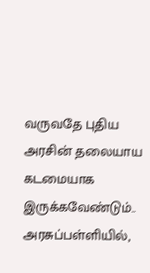வருவதே புதிய அரசின் தலையாய கடமையாக இருக்கவேண்டும்..  அரசுப்பள்ளியில்,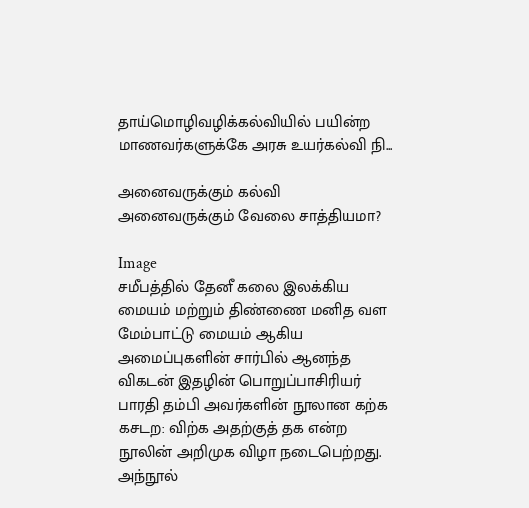தாய்மொழிவழிக்கல்வியில் பயின்ற மாணவர்களுக்கே அரசு உயர்கல்வி நி...

அனைவருக்கும் கல்வி அனைவருக்கும் வேலை சாத்தியமா?

Image
சமீபத்தில் தேனீ கலை இலக்கிய மையம் மற்றும் திண்ணை மனித வள மேம்பாட்டு மையம் ஆகிய அமைப்புகளின் சார்பில் ஆனந்த விகடன் இதழின் பொறுப்பாசிரியர் பாரதி தம்பி அவர்களின் நூலான கற்க கசடற: விற்க அதற்குத் தக என்ற நூலின் அறிமுக விழா நடைபெற்றது. அந்நூல்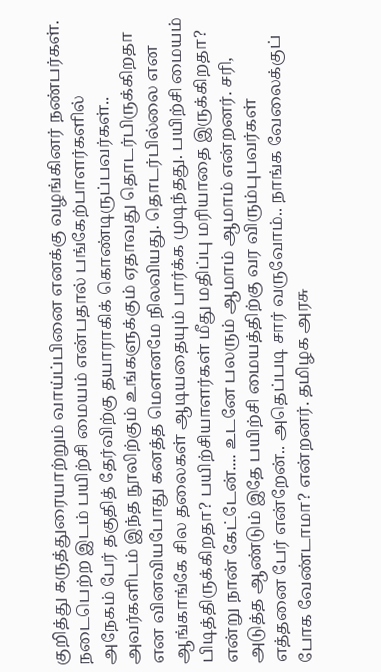குறித்து கருத்துரையாற்றும் வாய்ப்பினை எனக்கு வழங்கினர் நண்பர்கள். நடைபெற்ற இடம் பயிற்சி மையம் என்பதால் பங்கேற்பாளர்களில் அநேகம் பேர் தகுதித் தேர்விற்கு தயாராகிக் கொண்டிருப்பவர்கள்.. அவர்களிடம் இந்த நூலிற்கும் உங்களுக்கும் ஏதாவது தொடர்பிருக்கிறதா என வினவியபோது கனத்த மௌனமே நிலவியது. தொடர்பில்லை என ஆங்காங்கே சில தலைகள் ஆடியதையும் பார்க்க முடிந்தது. பயிற்சி மையம் பிடித்திருக்கிறதா? பயிற்சியாளர்கள் மீது மதிப்பு மரியாதை இருக்கிறதா? என்று நான் கேட்டேன்.... உடனே பலரும் ஆமாம் ஆமாம் என்றனர். சரி, அடுத்த ஆண்டும் இதே பயிற்சி மையத்திற்கு வர விரும்புபவர்கள் எத்தனை பேர் என்றேன்.. அதெப்படி சார் வருவோம்.. நாங்க வேலைக்குப் போக வேண்டாமா? என்றனர். தமிழக அரசு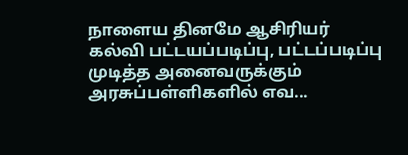நாளைய தினமே ஆசிரியர் கல்வி பட்டயப்படிப்பு, பட்டப்படிப்பு முடித்த அனைவருக்கும் அரசுப்பள்ளிகளில் எவ...